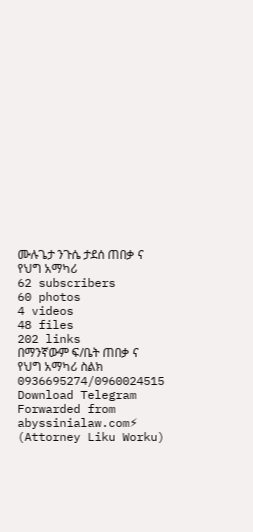ሙሉጌታ ንጉሴ ታደሰ ጠበቃ ና የህግ አማካሪ
62 subscribers
60 photos
4 videos
48 files
202 links
በማንኛውም ፍ/ቤት ጠበቃ ና የህግ አማካሪ ስልክ 0936695274/0960024515
Download Telegram
Forwarded from abyssinialaw.com⚡ (Attorney Liku Worku)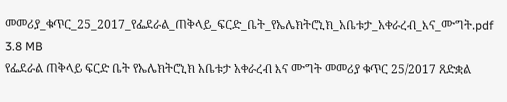መመሪያ_ቁጥር_25_2017_የፌደራል_ጠቅላይ_ፍርድ_ቤት_የኤሌክትሮኒክ_አቤቱታ_አቀራረብ_እና_ሙግት.pdf
3.8 MB
የፌደራል ጠቅላይ ፍርድ ቤት የኤሌክትሮኒክ አቤቱታ አቀራረብ እና ሙግት መመሪያ ቁጥር 25/2017 ጸድቋል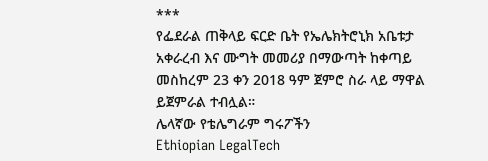***
የፌደራል ጠቅላይ ፍርድ ቤት የኤሌክትሮኒክ አቤቱታ አቀራረብ እና ሙግት መመሪያ በማውጣት ከቀጣይ መስከረም 23 ቀን 2018 ዓም ጀምሮ ስራ ላይ ማዋል ይጀምራል ተብሏል።
ሌላኛው የቴሌግራም ግሩፖችን
Ethiopian LegalTech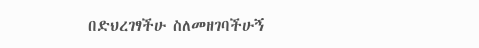በድህረገፃችሁ ስለመዘገባችሁኝ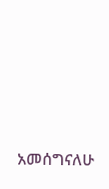አመሰግናለሁ